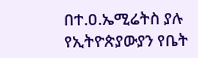በተ.ዐ.ኤሚሬትስ ያሉ የኢትዮጵያውያን የቤት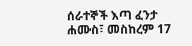ሰራተኞች እጣ ፈንታ
ሐሙስ፣ መስከረም 17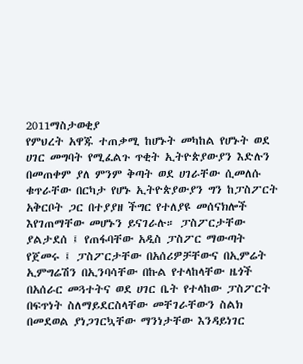2011ማስታወቂያ
የምህረት አዋጁ ተጠቃሚ ከሆኑት መካከል የሆኑት ወደ ሀገር መግባት የሚፈልጉ ጥቂት ኢትዮጵያውያን እድሉን በመጠቀም ያለ ምንም ቅጣት ወደ ሀገራቸው ሲመለሱ ቁጥራቸው በርካታ የሆኑ ኢትዮጵያውያን ግን ከፓስፖርት አቅርቦት ጋር በተያያዘ ችግር የተለያዩ መሰናክሎች እየገጠማቸው መሆኑን ይናገራሉ። ፓስፖርታቸው ያልታደሰ ፤ የጠፋባቸው አዲስ ፓስፖር ማውጣት የጀመሩ ፤ ፓስፖርታቸው በአሰሪዎቻቸውና በኢምሬት ኢምግሬሽን በኢንባሳቸው በኩል የተላከላቸው ዜጎች በአሰራር መጓተትና ወደ ሀገር ቤት የተላከው ፓስፖርት በፍጥነት ስለማይደርስላቸው መቸገራቸውን ስልክ በመደወል ያነጋገርኳቸው ማንነታቸው እንዳይነገር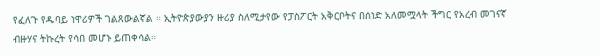የፈለጉ የዱባይ ነዋሪዎች ገልጸውልኛል ። ኢትዮጵያውያን ዙሪያ ስለሚታየው የፓስፖርት አቅርቦትና በሰነድ አለመሟላት ችግር የአረብ መገናኛ ብዙሃና ትኩረት የሳበ መሆኑ ይጠቀሳል።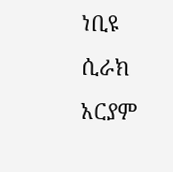ነቢዩ ሲራክ
አርያም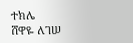ተክሌ
ሸዋዬ ለገሠ